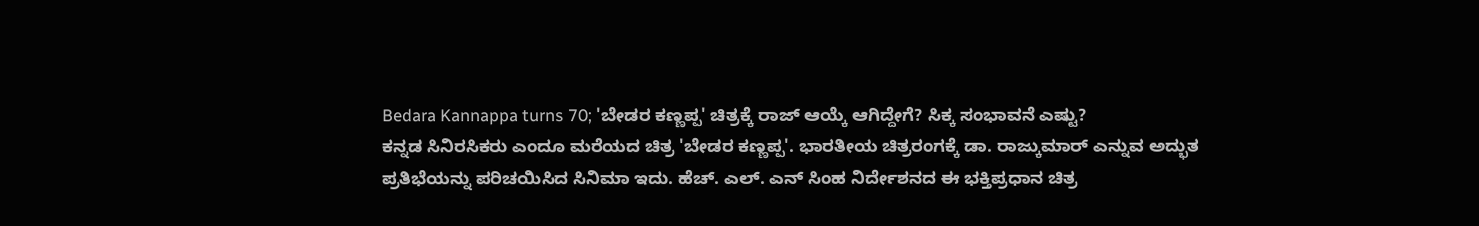Bedara Kannappa turns 70; 'ಬೇಡರ ಕಣ್ಣಪ್ಪ' ಚಿತ್ರಕ್ಕೆ ರಾಜ್ ಆಯ್ಕೆ ಆಗಿದ್ದೇಗೆ? ಸಿಕ್ಕ ಸಂಭಾವನೆ ಎಷ್ಟು?
ಕನ್ನಡ ಸಿನಿರಸಿಕರು ಎಂದೂ ಮರೆಯದ ಚಿತ್ರ 'ಬೇಡರ ಕಣ್ಣಪ್ಪ'. ಭಾರತೀಯ ಚಿತ್ರರಂಗಕ್ಕೆ ಡಾ. ರಾಜ್ಕುಮಾರ್ ಎನ್ನುವ ಅದ್ಭುತ ಪ್ರತಿಭೆಯನ್ನು ಪರಿಚಯಿಸಿದ ಸಿನಿಮಾ ಇದು. ಹೆಚ್. ಎಲ್. ಎನ್ ಸಿಂಹ ನಿರ್ದೇಶನದ ಈ ಭಕ್ತಿಪ್ರಧಾನ ಚಿತ್ರ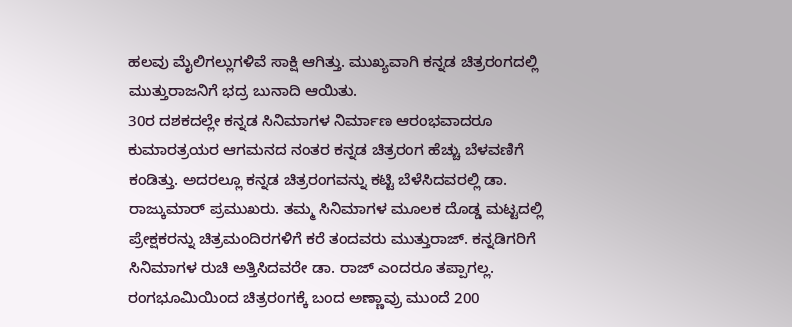ಹಲವು ಮೈಲಿಗಲ್ಲುಗಳಿವೆ ಸಾಕ್ಷಿ ಆಗಿತ್ತು. ಮುಖ್ಯವಾಗಿ ಕನ್ನಡ ಚಿತ್ರರಂಗದಲ್ಲಿ ಮುತ್ತುರಾಜನಿಗೆ ಭದ್ರ ಬುನಾದಿ ಆಯಿತು.
30ರ ದಶಕದಲ್ಲೇ ಕನ್ನಡ ಸಿನಿಮಾಗಳ ನಿರ್ಮಾಣ ಆರಂಭವಾದರೂ ಕುಮಾರತ್ರಯರ ಆಗಮನದ ನಂತರ ಕನ್ನಡ ಚಿತ್ರರಂಗ ಹೆಚ್ಚು ಬೆಳವಣಿಗೆ ಕಂಡಿತ್ತು. ಅದರಲ್ಲೂ ಕನ್ನಡ ಚಿತ್ರರಂಗವನ್ನು ಕಟ್ಟಿ ಬೆಳೆಸಿದವರಲ್ಲಿ ಡಾ. ರಾಜ್ಕುಮಾರ್ ಪ್ರಮುಖರು. ತಮ್ಮ ಸಿನಿಮಾಗಳ ಮೂಲಕ ದೊಡ್ಡ ಮಟ್ಟದಲ್ಲಿ ಪ್ರೇಕ್ಷಕರನ್ನು ಚಿತ್ರಮಂದಿರಗಳಿಗೆ ಕರೆ ತಂದವರು ಮುತ್ತುರಾಜ್. ಕನ್ನಡಿಗರಿಗೆ ಸಿನಿಮಾಗಳ ರುಚಿ ಅತ್ತಿಸಿದವರೇ ಡಾ. ರಾಜ್ ಎಂದರೂ ತಪ್ಪಾಗಲ್ಲ. ರಂಗಭೂಮಿಯಿಂದ ಚಿತ್ರರಂಗಕ್ಕೆ ಬಂದ ಅಣ್ಣಾವ್ರು ಮುಂದೆ 200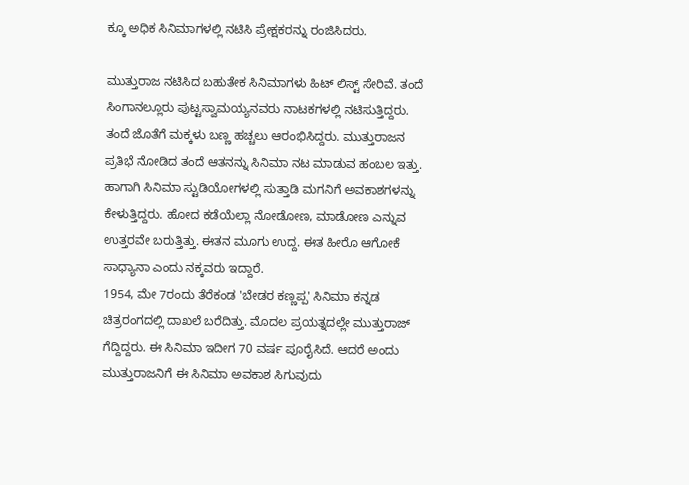ಕ್ಕೂ ಅಧಿಕ ಸಿನಿಮಾಗಳಲ್ಲಿ ನಟಿಸಿ ಪ್ರೇಕ್ಷಕರನ್ನು ರಂಜಿಸಿದರು.

ಮುತ್ತುರಾಜ ನಟಿಸಿದ ಬಹುತೇಕ ಸಿನಿಮಾಗಳು ಹಿಟ್ ಲಿಸ್ಟ್ ಸೇರಿವೆ. ತಂದೆ ಸಿಂಗಾನಲ್ಲೂರು ಪುಟ್ಟಸ್ವಾಮಯ್ಯನವರು ನಾಟಕಗಳಲ್ಲಿ ನಟಿಸುತ್ತಿದ್ದರು. ತಂದೆ ಜೊತೆಗೆ ಮಕ್ಕಳು ಬಣ್ಣ ಹಚ್ಚಲು ಆರಂಭಿಸಿದ್ದರು. ಮುತ್ತುರಾಜನ ಪ್ರತಿಭೆ ನೋಡಿದ ತಂದೆ ಆತನನ್ನು ಸಿನಿಮಾ ನಟ ಮಾಡುವ ಹಂಬಲ ಇತ್ತು. ಹಾಗಾಗಿ ಸಿನಿಮಾ ಸ್ಟುಡಿಯೋಗಳಲ್ಲಿ ಸುತ್ತಾಡಿ ಮಗನಿಗೆ ಅವಕಾಶಗಳನ್ನು ಕೇಳುತ್ತಿದ್ದರು. ಹೋದ ಕಡೆಯೆಲ್ಲಾ ನೋಡೋಣ, ಮಾಡೋಣ ಎನ್ನುವ ಉತ್ತರವೇ ಬರುತ್ತಿತ್ತು. ಈತನ ಮೂಗು ಉದ್ದ. ಈತ ಹೀರೊ ಆಗೋಕೆ ಸಾಧ್ಯಾನಾ ಎಂದು ನಕ್ಕವರು ಇದ್ದಾರೆ.
1954, ಮೇ 7ರಂದು ತೆರೆಕಂಡ 'ಬೇಡರ ಕಣ್ಣಪ್ಪ' ಸಿನಿಮಾ ಕನ್ನಡ ಚಿತ್ರರಂಗದಲ್ಲಿ ದಾಖಲೆ ಬರೆದಿತ್ತು. ಮೊದಲ ಪ್ರಯತ್ನದಲ್ಲೇ ಮುತ್ತುರಾಜ್ ಗೆದ್ದಿದ್ದರು. ಈ ಸಿನಿಮಾ ಇದೀಗ 70 ವರ್ಷ ಪೂರೈಸಿದೆ. ಆದರೆ ಅಂದು ಮುತ್ತುರಾಜನಿಗೆ ಈ ಸಿನಿಮಾ ಅವಕಾಶ ಸಿಗುವುದು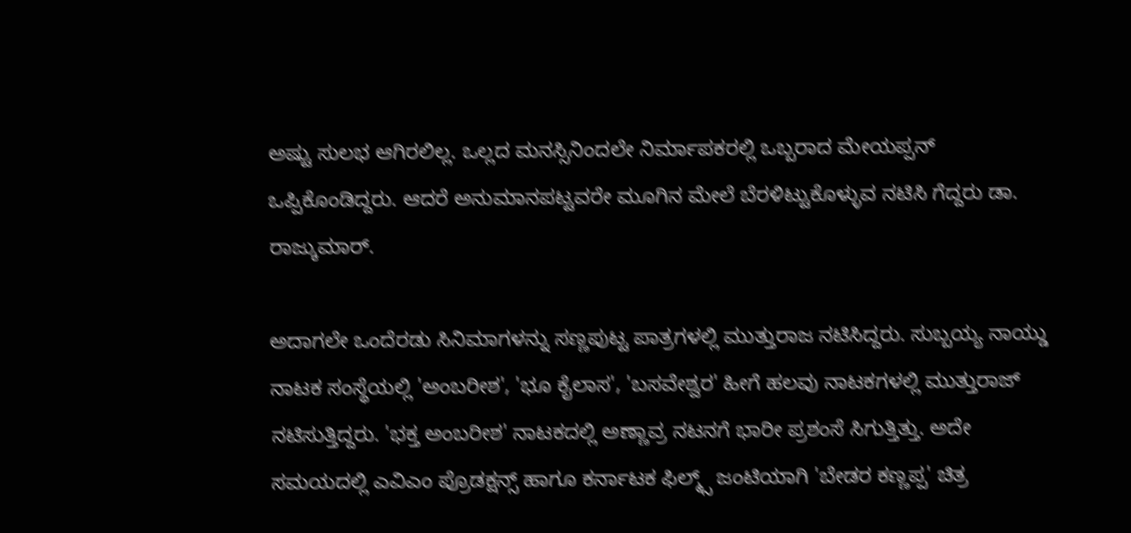ಅಷ್ಟು ಸುಲಭ ಆಗಿರಲಿಲ್ಲ. ಒಲ್ಲದ ಮನಸ್ಸಿನಿಂದಲೇ ನಿರ್ಮಾಪಕರಲ್ಲಿ ಒಬ್ಬರಾದ ಮೇಯಪ್ಪನ್ ಒಪ್ಪಿಕೊಂಡಿದ್ದರು. ಆದರೆ ಅನುಮಾನಪಟ್ಟವರೇ ಮೂಗಿನ ಮೇಲೆ ಬೆರಳಿಟ್ಟುಕೊಳ್ಳುವ ನಟಿಸಿ ಗೆದ್ದರು ಡಾ. ರಾಜ್ಕುಮಾರ್.

ಅದಾಗಲೇ ಒಂದೆರಡು ಸಿನಿಮಾಗಳನ್ನು ಸಣ್ಣಪುಟ್ಟ ಪಾತ್ರಗಳಲ್ಲಿ ಮುತ್ತುರಾಜ ನಟಿಸಿದ್ದರು. ಸುಬ್ಬಯ್ಯ ನಾಯ್ಡು ನಾಟಕ ಸಂಸ್ಥೆಯಲ್ಲಿ 'ಅಂಬರೀಶ', 'ಭೂ ಕೈಲಾಸ', 'ಬಸವೇಶ್ವರ' ಹೀಗೆ ಹಲವು ನಾಟಕಗಳಲ್ಲಿ ಮುತ್ತುರಾಜ್ ನಟಿಸುತ್ತಿದ್ದರು. 'ಭಕ್ತ ಅಂಬರೀಶ' ನಾಟಕದಲ್ಲಿ ಅಣ್ಣಾವ್ರ ನಟನಗೆ ಭಾರೀ ಪ್ರಶಂಸೆ ಸಿಗುತ್ತಿತ್ತು. ಅದೇ ಸಮಯದಲ್ಲಿ ಎವಿಎಂ ಪ್ರೊಡಕ್ಷನ್ಸ್ ಹಾಗೂ ಕರ್ನಾಟಕ ಫಿಲ್ಮ್ಸ್ ಜಂಟಿಯಾಗಿ 'ಬೇಡರ ಕಣ್ಣಪ್ಪ' ಚಿತ್ರ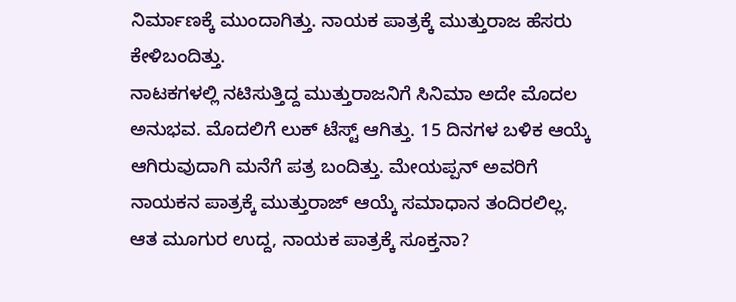ನಿರ್ಮಾಣಕ್ಕೆ ಮುಂದಾಗಿತ್ತು. ನಾಯಕ ಪಾತ್ರಕ್ಕೆ ಮುತ್ತುರಾಜ ಹೆಸರು ಕೇಳಿಬಂದಿತ್ತು.
ನಾಟಕಗಳಲ್ಲಿ ನಟಿಸುತ್ತಿದ್ದ ಮುತ್ತುರಾಜನಿಗೆ ಸಿನಿಮಾ ಅದೇ ಮೊದಲ ಅನುಭವ. ಮೊದಲಿಗೆ ಲುಕ್ ಟೆಸ್ಟ್ ಆಗಿತ್ತು. 15 ದಿನಗಳ ಬಳಿಕ ಆಯ್ಕೆ ಆಗಿರುವುದಾಗಿ ಮನೆಗೆ ಪತ್ರ ಬಂದಿತ್ತು. ಮೇಯಪ್ಪನ್ ಅವರಿಗೆ ನಾಯಕನ ಪಾತ್ರಕ್ಕೆ ಮುತ್ತುರಾಜ್ ಆಯ್ಕೆ ಸಮಾಧಾನ ತಂದಿರಲಿಲ್ಲ. ಆತ ಮೂಗುರ ಉದ್ದ, ನಾಯಕ ಪಾತ್ರಕ್ಕೆ ಸೂಕ್ತನಾ?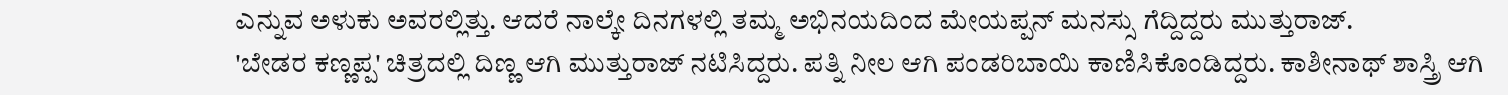ಎನ್ನುವ ಅಳುಕು ಅವರಲ್ಲಿತ್ತು. ಆದರೆ ನಾಲ್ಕೇ ದಿನಗಳಲ್ಲಿ ತಮ್ಮ ಅಭಿನಯದಿಂದ ಮೇಯಪ್ಪನ್ ಮನಸ್ಸು ಗೆದ್ದಿದ್ದರು ಮುತ್ತುರಾಜ್.
'ಬೇಡರ ಕಣ್ಣಪ್ಪ' ಚಿತ್ರದಲ್ಲಿ ದಿಣ್ಣ ಆಗಿ ಮುತ್ತುರಾಜ್ ನಟಿಸಿದ್ದರು. ಪತ್ನಿ ನೀಲ ಆಗಿ ಪಂಡರಿಬಾಯಿ ಕಾಣಿಸಿಕೊಂಡಿದ್ದರು. ಕಾಶೀನಾಥ್ ಶಾಸ್ತ್ರಿ ಆಗಿ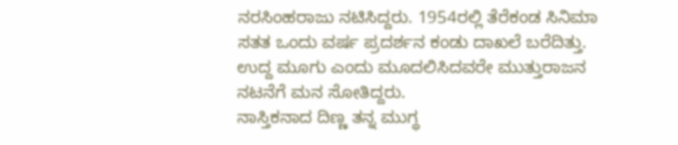ನರಸಿಂಹರಾಜು ನಟಿಸಿದ್ದರು. 1954ರಲ್ಲಿ ತೆರೆಕಂಡ ಸಿನಿಮಾ ಸತತ ಒಂದು ವರ್ಷ ಪ್ರದರ್ಶನ ಕಂಡು ದಾಖಲೆ ಬರೆದಿತ್ತು. ಉದ್ದ ಮೂಗು ಎಂದು ಮೂದಲಿಸಿದವರೇ ಮುತ್ತುರಾಜನ ನಟನೆಗೆ ಮನ ಸೋತಿದ್ದರು.
ನಾಸ್ತಿಕನಾದ ದಿಣ್ಣ ತನ್ನ ಮುಗ್ಧ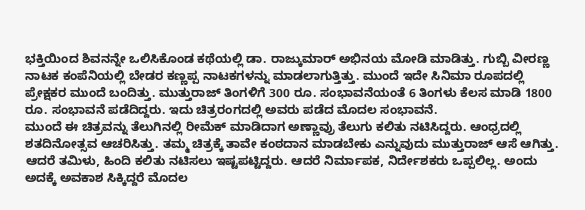ಭಕ್ತಿಯಿಂದ ಶಿವನನ್ನೇ ಒಲಿಸಿಕೊಂಡ ಕಥೆಯಲ್ಲಿ ಡಾ. ರಾಜ್ಕುಮಾರ್ ಅಭಿನಯ ಮೋಡಿ ಮಾಡಿತ್ತು. ಗುಬ್ಬಿ ವೀರಣ್ಣ ನಾಟಕ ಕಂಪೆನಿಯಲ್ಲಿ ಬೇಡರ ಕಣ್ಣಪ್ಪ ನಾಟಕಗಳನ್ನು ಮಾಡಲಾಗುತ್ತಿತ್ತು. ಮುಂದೆ ಇದೇ ಸಿನಿಮಾ ರೂಪದಲ್ಲಿ ಪ್ರೇಕ್ಷಕರ ಮುಂದೆ ಬಂದಿತ್ತು. ಮುತ್ತುರಾಜ್ ತಿಂಗಳಿಗೆ 300 ರೂ. ಸಂಭಾವನೆಯಂತೆ 6 ತಿಂಗಳು ಕೆಲಸ ಮಾಡಿ 1800 ರೂ. ಸಂಭಾವನೆ ಪಡೆದಿದ್ದರು. ಇದು ಚಿತ್ರರಂಗದಲ್ಲಿ ಅವರು ಪಡೆದ ಮೊದಲ ಸಂಭಾವನೆ.
ಮುಂದೆ ಈ ಚಿತ್ರವನ್ನು ತೆಲುಗಿನಲ್ಲಿ ರೀಮೆಕ್ ಮಾಡಿದಾಗ ಅಣ್ಣಾವ್ರು ತೆಲುಗು ಕಲಿತು ನಟಿಸಿದ್ದರು. ಆಂಧ್ರದಲ್ಲಿ ಶತದಿನೋತ್ಸವ ಆಚರಿಸಿತ್ತು. ತಮ್ಮ ಚಿತ್ರಕ್ಕೆ ತಾವೇ ಕಂಠದಾನ ಮಾಡಬೇಕು ಎನ್ನುವುದು ಮುತ್ತುರಾಜ್ ಆಸೆ ಆಗಿತ್ತು. ಆದರೆ ತಮಿಳು, ಹಿಂದಿ ಕಲಿತು ನಟಿಸಲು ಇಷ್ಟಪಟ್ಟಿದ್ದರು. ಆದರೆ ನಿರ್ಮಾಪಕ, ನಿರ್ದೇಶಕರು ಒಪ್ಪಲಿಲ್ಲ. ಅಂದು ಅದಕ್ಕೆ ಅವಕಾಶ ಸಿಕ್ಕಿದ್ದರೆ ಮೊದಲ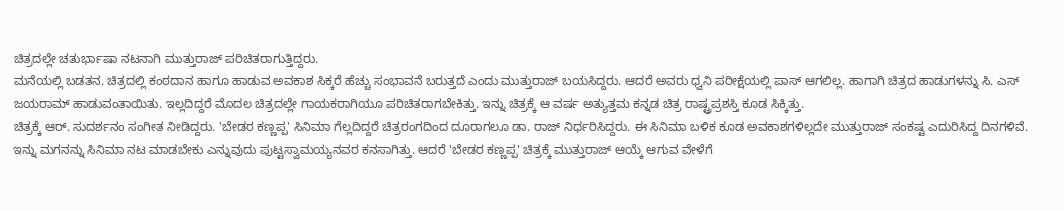ಚಿತ್ರದಲ್ಲೇ ಚತುರ್ಭಾಷಾ ನಟನಾಗಿ ಮುತ್ತುರಾಜ್ ಪರಿಚಿತರಾಗುತ್ತಿದ್ದರು.
ಮನೆಯಲ್ಲಿ ಬಡತನ. ಚಿತ್ರದಲ್ಲಿ ಕಂಠದಾನ ಹಾಗೂ ಹಾಡುವ ಅವಕಾಶ ಸಿಕ್ಕರೆ ಹೆಚ್ಚು ಸಂಭಾವನೆ ಬರುತ್ತದೆ ಎಂದು ಮುತ್ತುರಾಜ್ ಬಯಸಿದ್ದರು. ಆದರೆ ಅವರು ಧ್ವನಿ ಪರೀಕ್ಷೆಯಲ್ಲಿ ಪಾಸ್ ಆಗಲಿಲ್ಲ. ಹಾಗಾಗಿ ಚಿತ್ರದ ಹಾಡುಗಳನ್ನು ಸಿ. ಎಸ್ ಜಯರಾಮ್ ಹಾಡುವಂತಾಯಿತು. ಇಲ್ಲದಿದ್ದರೆ ಮೊದಲ ಚಿತ್ರದಲ್ಲೇ ಗಾಯಕರಾಗಿಯೂ ಪರಿಚಿತರಾಗಬೇಕಿತ್ತು. ಇನ್ನು ಚಿತ್ರಕ್ಕೆ ಆ ವರ್ಷ ಅತ್ಯುತ್ತಮ ಕನ್ನಡ ಚಿತ್ರ ರಾಷ್ಟ್ರಪ್ರಶಸ್ತಿ ಕೂಡ ಸಿಕ್ಕಿತ್ತು.
ಚಿತ್ರಕ್ಕೆ ಆರ್. ಸುದರ್ಶನಂ ಸಂಗೀತ ನೀಡಿದ್ದರು. 'ಬೇಡರ ಕಣ್ಣಪ್ಪ' ಸಿನಿಮಾ ಗೆಲ್ಲದಿದ್ದರೆ ಚಿತ್ರರಂಗದಿಂದ ದೂರಾಗಲೂ ಡಾ. ರಾಜ್ ನಿರ್ಧರಿಸಿದ್ದರು. ಈ ಸಿನಿಮಾ ಬಳಿಕ ಕೂಡ ಅವಕಾಶಗಳಿಲ್ಲದೇ ಮುತ್ತುರಾಜ್ ಸಂಕಷ್ಟ ಎದುರಿಸಿದ್ದ ದಿನಗಳಿವೆ. ಇನ್ನು ಮಗನನ್ನು ಸಿನಿಮಾ ನಟ ಮಾಡಬೇಕು ಎನ್ನುವುದು ಪುಟ್ಟಸ್ವಾಮಯ್ಯನವರ ಕನಸಾಗಿತ್ತು. ಆದರೆ 'ಬೇಡರ ಕಣ್ಣಪ್ಪ' ಚಿತ್ರಕ್ಕೆ ಮುತ್ತುರಾಜ್ ಆಯ್ಕೆ ಆಗುವ ವೇಳೆಗೆ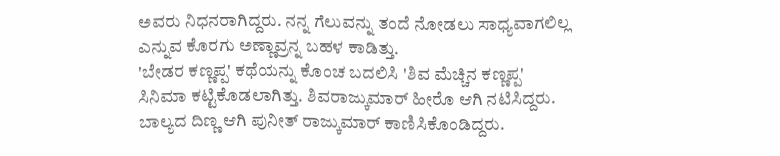ಅವರು ನಿಧನರಾಗಿದ್ದರು. ನನ್ನ ಗೆಲುವನ್ನು ತಂದೆ ನೋಡಲು ಸಾಧ್ಯವಾಗಲಿಲ್ಲ ಎನ್ನುವ ಕೊರಗು ಅಣ್ಣಾವ್ರನ್ನ ಬಹಳ ಕಾಡಿತ್ತು.
'ಬೇಡರ ಕಣ್ಣಪ್ಪ' ಕಥೆಯನ್ನು ಕೊಂಚ ಬದಲಿಸಿ 'ಶಿವ ಮೆಚ್ಚಿನ ಕಣ್ಣಪ್ಪ' ಸಿನಿಮಾ ಕಟ್ಟಿಕೊಡಲಾಗಿತ್ತು. ಶಿವರಾಜ್ಕುಮಾರ್ ಹೀರೊ ಆಗಿ ನಟಿಸಿದ್ದರು. ಬಾಲ್ಯದ ದಿಣ್ಣ ಆಗಿ ಪುನೀತ್ ರಾಜ್ಕುಮಾರ್ ಕಾಣಿಸಿಕೊಂಡಿದ್ದರು.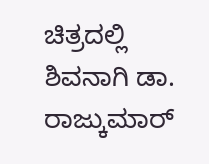ಚಿತ್ರದಲ್ಲಿ ಶಿವನಾಗಿ ಡಾ. ರಾಜ್ಕುಮಾರ್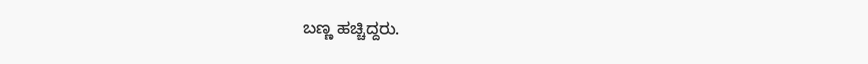ಬಣ್ಣ ಹಚ್ಚಿದ್ದರು.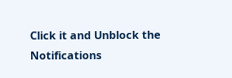Click it and Unblock the Notifications